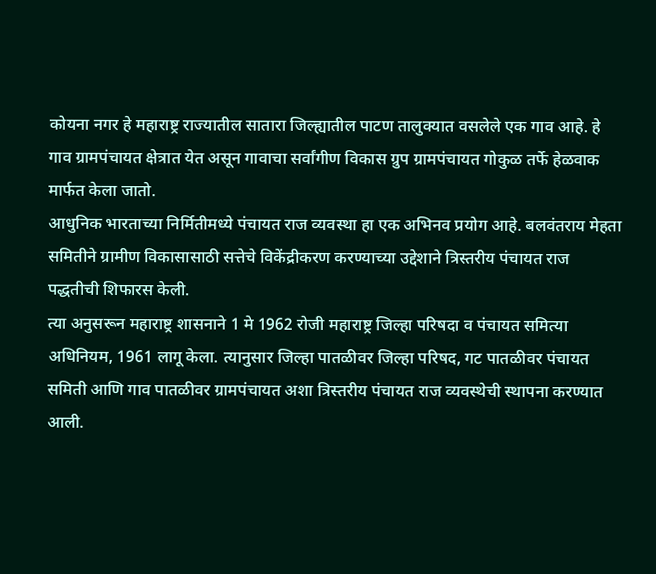कोयना नगर हे महाराष्ट्र राज्यातील सातारा जिल्ह्यातील पाटण तालुक्यात वसलेले एक गाव आहे. हे गाव ग्रामपंचायत क्षेत्रात येत असून गावाचा सर्वांगीण विकास ग्रुप ग्रामपंचायत गोकुळ तर्फे हेळवाक मार्फत केला जातो.
आधुनिक भारताच्या निर्मितीमध्ये पंचायत राज व्यवस्था हा एक अभिनव प्रयोग आहे. बलवंतराय मेहता समितीने ग्रामीण विकासासाठी सत्तेचे विकेंद्रीकरण करण्याच्या उद्देशाने त्रिस्तरीय पंचायत राज पद्धतीची शिफारस केली.
त्या अनुसरून महाराष्ट्र शासनाने 1 मे 1962 रोजी महाराष्ट्र जिल्हा परिषदा व पंचायत समित्या अधिनियम, 1961 लागू केला. त्यानुसार जिल्हा पातळीवर जिल्हा परिषद, गट पातळीवर पंचायत समिती आणि गाव पातळीवर ग्रामपंचायत अशा त्रिस्तरीय पंचायत राज व्यवस्थेची स्थापना करण्यात आली.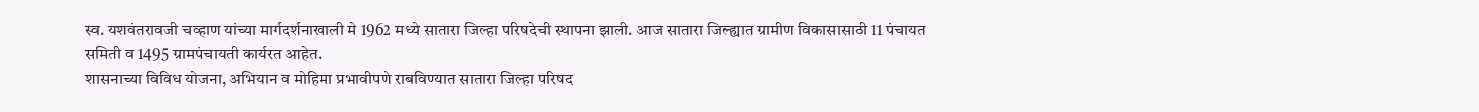स्व. यशवंतरावजी चव्हाण यांच्या मार्गदर्शनाखाली मे 1962 मध्ये सातारा जिल्हा परिषदेची स्थापना झाली. आज सातारा जिल्ह्यात ग्रामीण विकासासाठी 11 पंचायत समिती व 1495 ग्रामपंचायती कार्यरत आहेत.
शासनाच्या विविध योजना, अभियान व मोहिमा प्रभावीपणे राबविण्यात सातारा जिल्हा परिषद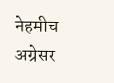नेहमीच अग्रेसर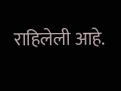राहिलेली आहे.